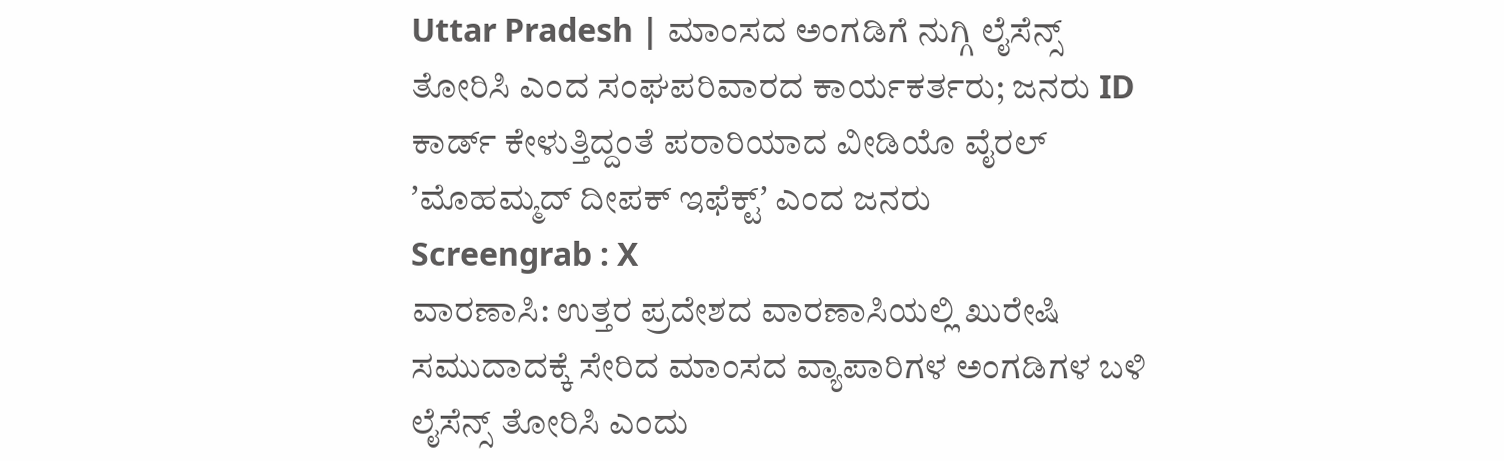Uttar Pradesh | ಮಾಂಸದ ಅಂಗಡಿಗೆ ನುಗ್ಗಿ ಲೈಸೆನ್ಸ್ ತೋರಿಸಿ ಎಂದ ಸಂಘಪರಿವಾರದ ಕಾರ್ಯಕರ್ತರು; ಜನರು ID ಕಾರ್ಡ್ ಕೇಳುತ್ತಿದ್ದಂತೆ ಪರಾರಿಯಾದ ವೀಡಿಯೊ ವೈರಲ್
ʼಮೊಹಮ್ಮದ್ ದೀಪಕ್ ಇಫೆಕ್ಟ್ʼ ಎಂದ ಜನರು
Screengrab : X
ವಾರಣಾಸಿ: ಉತ್ತರ ಪ್ರದೇಶದ ವಾರಣಾಸಿಯಲ್ಲಿ ಖುರೇಷಿ ಸಮುದಾದಕ್ಕೆ ಸೇರಿದ ಮಾಂಸದ ವ್ಯಾಪಾರಿಗಳ ಅಂಗಡಿಗಳ ಬಳಿ ಲೈಸೆನ್ಸ್ ತೋರಿಸಿ ಎಂದು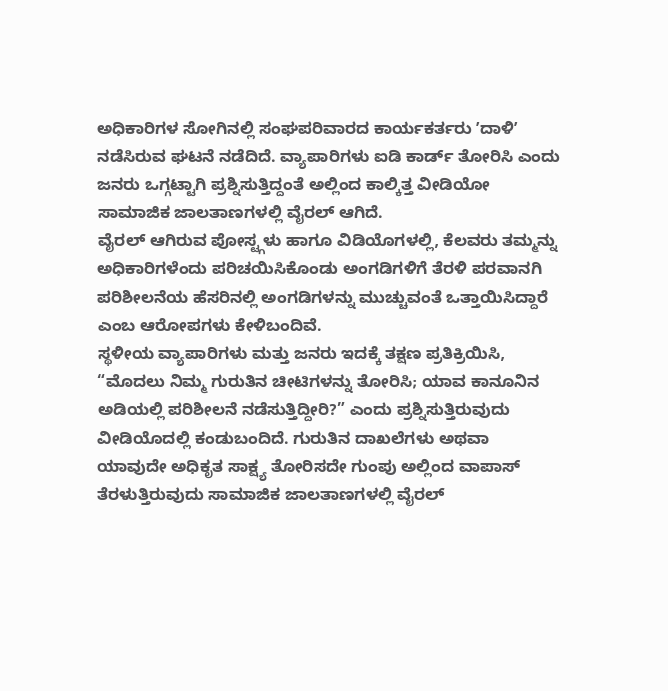ಅಧಿಕಾರಿಗಳ ಸೋಗಿನಲ್ಲಿ ಸಂಘಪರಿವಾರದ ಕಾರ್ಯಕರ್ತರು ʼದಾಳಿʼ ನಡೆಸಿರುವ ಘಟನೆ ನಡೆದಿದೆ. ವ್ಯಾಪಾರಿಗಳು ಐಡಿ ಕಾರ್ಡ್ ತೋರಿಸಿ ಎಂದು ಜನರು ಒಗ್ಗಟ್ಟಾಗಿ ಪ್ರಶ್ನಿಸುತ್ತಿದ್ದಂತೆ ಅಲ್ಲಿಂದ ಕಾಲ್ಕಿತ್ತ ವೀಡಿಯೋ ಸಾಮಾಜಿಕ ಜಾಲತಾಣಗಳಲ್ಲಿ ವೈರಲ್ ಆಗಿದೆ.
ವೈರಲ್ ಆಗಿರುವ ಪೋಸ್ಟ್ಗಳು ಹಾಗೂ ವಿಡಿಯೊಗಳಲ್ಲಿ, ಕೆಲವರು ತಮ್ಮನ್ನು ಅಧಿಕಾರಿಗಳೆಂದು ಪರಿಚಯಿಸಿಕೊಂಡು ಅಂಗಡಿಗಳಿಗೆ ತೆರಳಿ ಪರವಾನಗಿ ಪರಿಶೀಲನೆಯ ಹೆಸರಿನಲ್ಲಿ ಅಂಗಡಿಗಳನ್ನು ಮುಚ್ಚುವಂತೆ ಒತ್ತಾಯಿಸಿದ್ದಾರೆ ಎಂಬ ಆರೋಪಗಳು ಕೇಳಿಬಂದಿವೆ.
ಸ್ಥಳೀಯ ವ್ಯಾಪಾರಿಗಳು ಮತ್ತು ಜನರು ಇದಕ್ಕೆ ತಕ್ಷಣ ಪ್ರತಿಕ್ರಿಯಿಸಿ, “ಮೊದಲು ನಿಮ್ಮ ಗುರುತಿನ ಚೀಟಿಗಳನ್ನು ತೋರಿಸಿ; ಯಾವ ಕಾನೂನಿನ ಅಡಿಯಲ್ಲಿ ಪರಿಶೀಲನೆ ನಡೆಸುತ್ತಿದ್ದೀರಿ?” ಎಂದು ಪ್ರಶ್ನಿಸುತ್ತಿರುವುದು ವೀಡಿಯೊದಲ್ಲಿ ಕಂಡುಬಂದಿದೆ. ಗುರುತಿನ ದಾಖಲೆಗಳು ಅಥವಾ ಯಾವುದೇ ಅಧಿಕೃತ ಸಾಕ್ಷ್ಯ ತೋರಿಸದೇ ಗುಂಪು ಅಲ್ಲಿಂದ ವಾಪಾಸ್ ತೆರಳುತ್ತಿರುವುದು ಸಾಮಾಜಿಕ ಜಾಲತಾಣಗಳಲ್ಲಿ ವೈರಲ್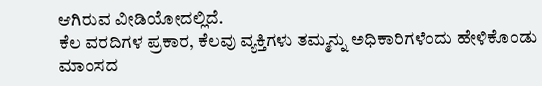ಆಗಿರುವ ವೀಡಿಯೋದಲ್ಲಿದೆ.
ಕೆಲ ವರದಿಗಳ ಪ್ರಕಾರ, ಕೆಲವು ವ್ಯಕ್ತಿಗಳು ತಮ್ಮನ್ನು ಅಧಿಕಾರಿಗಳೆಂದು ಹೇಳಿಕೊಂಡು ಮಾಂಸದ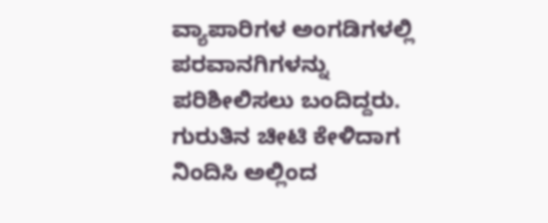ವ್ಯಾಪಾರಿಗಳ ಅಂಗಡಿಗಳಲ್ಲಿ ಪರವಾನಗಿಗಳನ್ನು ಪರಿಶೀಲಿಸಲು ಬಂದಿದ್ದರು. ಗುರುತಿನ ಚೀಟಿ ಕೇಳಿದಾಗ ನಿಂದಿಸಿ ಅಲ್ಲಿಂದ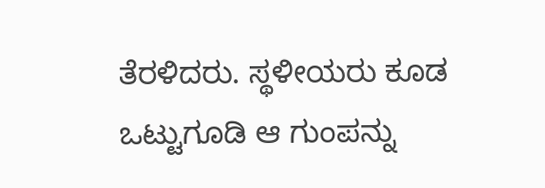ತೆರಳಿದರು. ಸ್ಥಳೀಯರು ಕೂಡ ಒಟ್ಟುಗೂಡಿ ಆ ಗುಂಪನ್ನು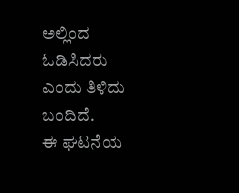ಅಲ್ಲಿಂದ ಓಡಿಸಿದರು ಎಂದು ತಿಳಿದು ಬಂದಿದೆ.
ಈ ಘಟನೆಯ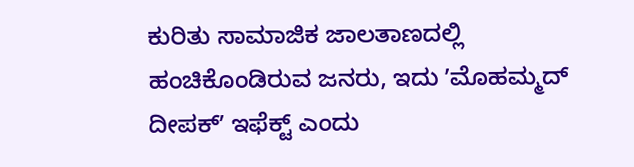ಕುರಿತು ಸಾಮಾಜಿಕ ಜಾಲತಾಣದಲ್ಲಿ ಹಂಚಿಕೊಂಡಿರುವ ಜನರು, ಇದು ʼಮೊಹಮ್ಮದ್ ದೀಪಕ್ʼ ಇಫೆಕ್ಟ್ ಎಂದು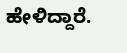ಹೇಳಿದ್ದಾರೆ.